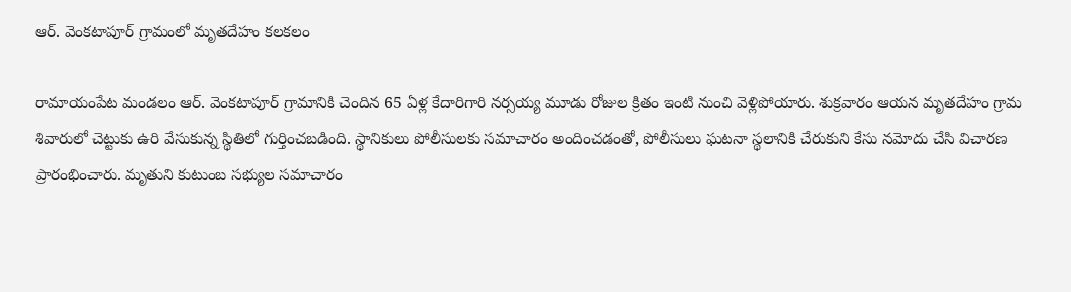ఆర్. వెంకటాపూర్ గ్రామంలో మృతదేహం కలకలం

రామాయంపేట మండలం ఆర్. వెంకటాపూర్ గ్రామానికి చెందిన 65 ఏళ్ల కేదారిగారి నర్సయ్య మూడు రోజుల క్రితం ఇంటి నుంచి వెళ్లిపోయారు. శుక్రవారం ఆయన మృతదేహం గ్రామ శివారులో చెట్టుకు ఉరి వేసుకున్న స్థితిలో గుర్తించబడింది. స్థానికులు పోలీసులకు సమాచారం అందించడంతో, పోలీసులు ఘటనా స్థలానికి చేరుకుని కేసు నమోదు చేసి విచారణ ప్రారంభించారు. మృతుని కుటుంబ సభ్యుల సమాచారం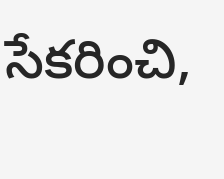సేకరించి,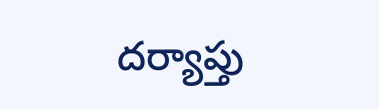దర్యాప్తు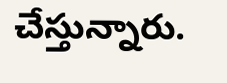చేస్తున్నారు.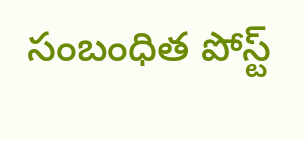సంబంధిత పోస్ట్